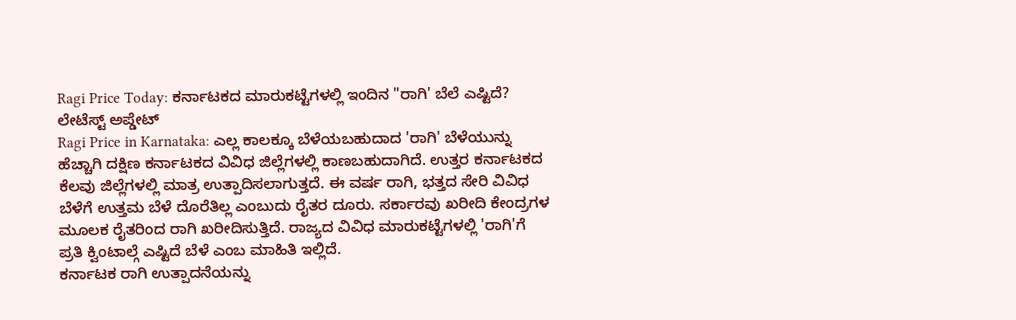Ragi Price Today: ಕರ್ನಾಟಕದ ಮಾರುಕಟ್ಟೆಗಳಲ್ಲಿ ಇಂದಿನ "ರಾಗಿ' ಬೆಲೆ ಎಷ್ಟಿದೆ? ಲೇಟೆಸ್ಟ್ ಅಪ್ಡೇಟ್
Ragi Price in Karnataka: ಎಲ್ಲ ಕಾಲಕ್ಕೂ ಬೆಳೆಯಬಹುದಾದ 'ರಾಗಿ' ಬೆಳೆಯುನ್ನು ಹೆಚ್ಚಾಗಿ ದಕ್ಷಿಣ ಕರ್ನಾಟಕದ ವಿವಿಧ ಜಿಲ್ಲೆಗಳಲ್ಲಿ ಕಾಣಬಹುದಾಗಿದೆ. ಉತ್ತರ ಕರ್ನಾಟಕದ ಕೆಲವು ಜಿಲ್ಲೆಗಳಲ್ಲಿ ಮಾತ್ರ ಉತ್ಪಾದಿಸಲಾಗುತ್ತದೆ. ಈ ವರ್ಷ ರಾಗಿ, ಭತ್ತದ ಸೇರಿ ವಿವಿಧ ಬೆಳೆಗೆ ಉತ್ತಮ ಬೆಳೆ ದೊರೆತಿಲ್ಲ ಎಂಬುದು ರೈತರ ದೂರು. ಸರ್ಕಾರವು ಖರೀದಿ ಕೇಂದ್ರಗಳ ಮೂಲಕ ರೈತರಿಂದ ರಾಗಿ ಖರೀದಿಸುತ್ತಿದೆ. ರಾಜ್ಯದ ವಿವಿಧ ಮಾರುಕಟ್ಟೆಗಳಲ್ಲಿ 'ರಾಗಿ'ಗೆ ಪ್ರತಿ ಕ್ವಿಂಟಾಲ್ಗೆ ಎಷ್ಟಿದೆ ಬೆಳೆ ಎಂಬ ಮಾಹಿತಿ ಇಲ್ಲಿದೆ.
ಕರ್ನಾಟಕ ರಾಗಿ ಉತ್ಪಾದನೆಯನ್ನು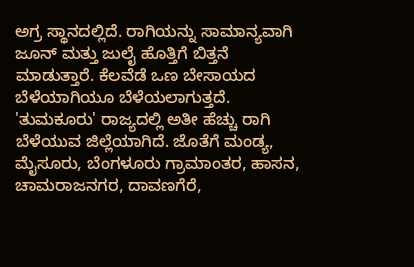ಅಗ್ರ ಸ್ಥಾನದಲ್ಲಿದೆ. ರಾಗಿಯನ್ನು ಸಾಮಾನ್ಯವಾಗಿ ಜೂನ್ ಮತ್ತು ಜುಲೈ ಹೊತ್ತಿಗೆ ಬಿತ್ತನೆ ಮಾಡುತ್ತಾರೆ. ಕೆಲವೆಡೆ ಒಣ ಬೇಸಾಯದ ಬೆಳೆಯಾಗಿಯೂ ಬೆಳೆಯಲಾಗುತ್ತದೆ. 'ತುಮಕೂರು' ರಾಜ್ಯದಲ್ಲಿ ಅತೀ ಹೆಚ್ಚು ರಾಗಿ ಬೆಳೆಯುವ ಜಿಲ್ಲೆಯಾಗಿದೆ. ಜೊತೆಗೆ ಮಂಡ್ಯ, ಮೈಸೂರು, ಬೆಂಗಳೂರು ಗ್ರಾಮಾಂತರ, ಹಾಸನ, ಚಾಮರಾಜನಗರ, ದಾವಣಗೆರೆ,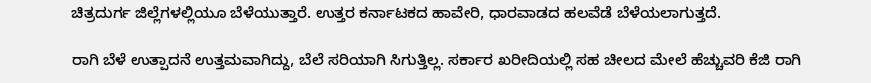ಚಿತ್ರದುರ್ಗ ಜಿಲ್ಲೆಗಳಲ್ಲಿಯೂ ಬೆಳೆಯುತ್ತಾರೆ. ಉತ್ತರ ಕರ್ನಾಟಕದ ಹಾವೇರಿ, ಧಾರವಾಡದ ಹಲವೆಡೆ ಬೆಳೆಯಲಾಗುತ್ತದೆ.

ರಾಗಿ ಬೆಳೆ ಉತ್ಪಾದನೆ ಉತ್ತಮವಾಗಿದ್ದು, ಬೆಲೆ ಸರಿಯಾಗಿ ಸಿಗುತ್ತಿಲ್ಲ. ಸರ್ಕಾರ ಖರೀದಿಯಲ್ಲಿ ಸಹ ಚೀಲದ ಮೇಲೆ ಹೆಚ್ಚುವರಿ ಕೆಜಿ ರಾಗಿ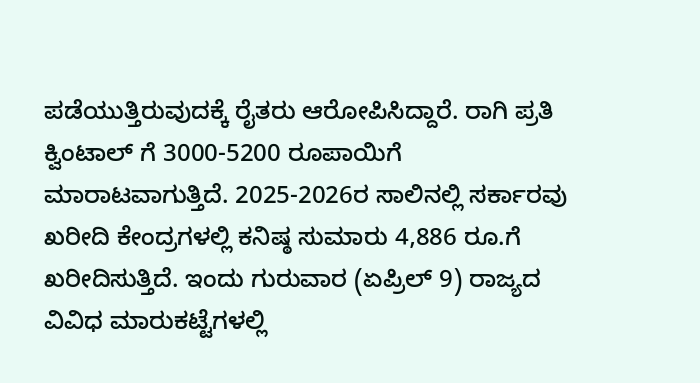ಪಡೆಯುತ್ತಿರುವುದಕ್ಕೆ ರೈತರು ಆರೋಪಿಸಿದ್ದಾರೆ. ರಾಗಿ ಪ್ರತಿ ಕ್ವಿಂಟಾಲ್ ಗೆ 3000-5200 ರೂಪಾಯಿಗೆ ಮಾರಾಟವಾಗುತ್ತಿದೆ. 2025-2026ರ ಸಾಲಿನಲ್ಲಿ ಸರ್ಕಾರವು ಖರೀದಿ ಕೇಂದ್ರಗಳಲ್ಲಿ ಕನಿಷ್ಠ ಸುಮಾರು 4,886 ರೂ.ಗೆ ಖರೀದಿಸುತ್ತಿದೆ. ಇಂದು ಗುರುವಾರ (ಏಪ್ರಿಲ್ 9) ರಾಜ್ಯದ ವಿವಿಧ ಮಾರುಕಟ್ಟೆಗಳಲ್ಲಿ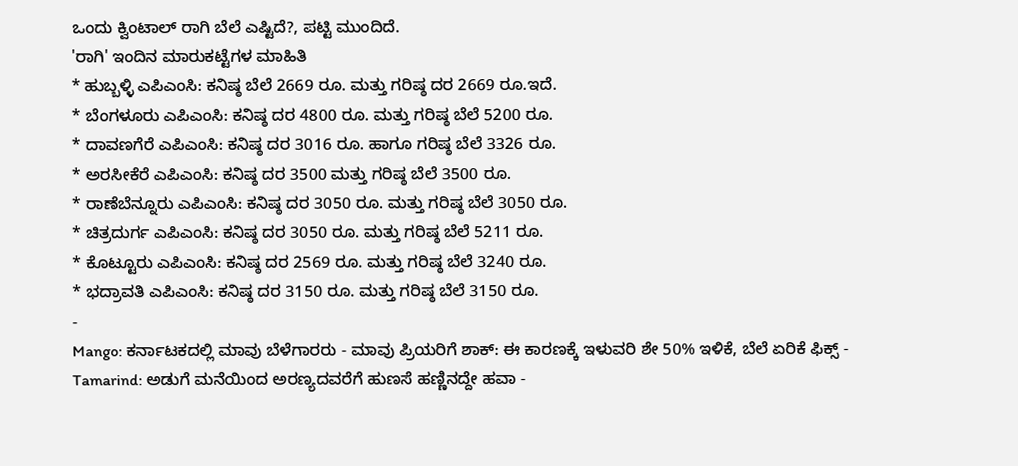ಒಂದು ಕ್ವಿಂಟಾಲ್ ರಾಗಿ ಬೆಲೆ ಎಷ್ಟಿದೆ?, ಪಟ್ಟಿ ಮುಂದಿದೆ.
'ರಾಗಿ' ಇಂದಿನ ಮಾರುಕಟ್ಟೆಗಳ ಮಾಹಿತಿ
* ಹುಬ್ಬಳ್ಳಿ ಎಪಿಎಂಸಿ: ಕನಿಷ್ಠ ಬೆಲೆ 2669 ರೂ. ಮತ್ತು ಗರಿಷ್ಠ ದರ 2669 ರೂ.ಇದೆ.
* ಬೆಂಗಳೂರು ಎಪಿಎಂಸಿ: ಕನಿಷ್ಠ ದರ 4800 ರೂ. ಮತ್ತು ಗರಿಷ್ಠ ಬೆಲೆ 5200 ರೂ.
* ದಾವಣಗೆರೆ ಎಪಿಎಂಸಿ: ಕನಿಷ್ಠ ದರ 3016 ರೂ. ಹಾಗೂ ಗರಿಷ್ಠ ಬೆಲೆ 3326 ರೂ.
* ಅರಸೀಕೆರೆ ಎಪಿಎಂಸಿ: ಕನಿಷ್ಠ ದರ 3500 ಮತ್ತು ಗರಿಷ್ಠ ಬೆಲೆ 3500 ರೂ.
* ರಾಣೆಬೆನ್ನೂರು ಎಪಿಎಂಸಿ: ಕನಿಷ್ಠ ದರ 3050 ರೂ. ಮತ್ತು ಗರಿಷ್ಠ ಬೆಲೆ 3050 ರೂ.
* ಚಿತ್ರದುರ್ಗ ಎಪಿಎಂಸಿ: ಕನಿಷ್ಠ ದರ 3050 ರೂ. ಮತ್ತು ಗರಿಷ್ಠ ಬೆಲೆ 5211 ರೂ.
* ಕೊಟ್ಟೂರು ಎಪಿಎಂಸಿ: ಕನಿಷ್ಠ ದರ 2569 ರೂ. ಮತ್ತು ಗರಿಷ್ಠ ಬೆಲೆ 3240 ರೂ.
* ಭದ್ರಾವತಿ ಎಪಿಎಂಸಿ: ಕನಿಷ್ಠ ದರ 3150 ರೂ. ಮತ್ತು ಗರಿಷ್ಠ ಬೆಲೆ 3150 ರೂ.
-
Mango: ಕರ್ನಾಟಕದಲ್ಲಿ ಮಾವು ಬೆಳೆಗಾರರು - ಮಾವು ಪ್ರಿಯರಿಗೆ ಶಾಕ್: ಈ ಕಾರಣಕ್ಕೆ ಇಳುವರಿ ಶೇ 50% ಇಳಿಕೆ, ಬೆಲೆ ಏರಿಕೆ ಫಿಕ್ಸ್ -
Tamarind: ಅಡುಗೆ ಮನೆಯಿಂದ ಅರಣ್ಯದವರೆಗೆ ಹುಣಸೆ ಹಣ್ಣಿನದ್ದೇ ಹವಾ -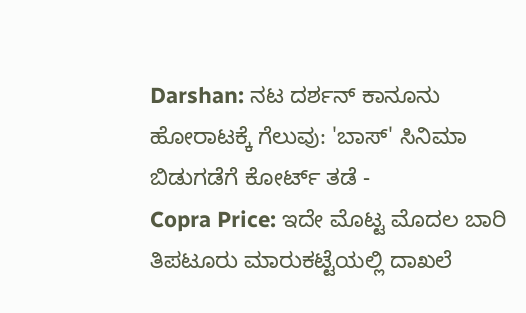Darshan: ನಟ ದರ್ಶನ್ ಕಾನೂನು ಹೋರಾಟಕ್ಕೆ ಗೆಲುವು: 'ಬಾಸ್' ಸಿನಿಮಾ ಬಿಡುಗಡೆಗೆ ಕೋರ್ಟ್ ತಡೆ -
Copra Price: ಇದೇ ಮೊಟ್ಟ ಮೊದಲ ಬಾರಿ ತಿಪಟೂರು ಮಾರುಕಟ್ಟೆಯಲ್ಲಿ ದಾಖಲೆ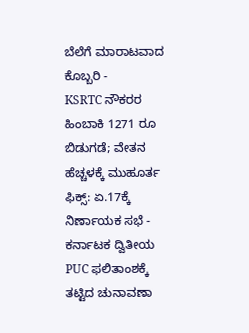ಬೆಲೆಗೆ ಮಾರಾಟವಾದ ಕೊಬ್ಬರಿ -
KSRTC ನೌಕರರ ಹಿಂಬಾಕಿ 1271 ರೂ ಬಿಡುಗಡೆ; ವೇತನ ಹೆಚ್ಚಳಕ್ಕೆ ಮುಹೂರ್ತ ಫಿಕ್ಸ್: ಏ.17ಕ್ಕೆ ನಿರ್ಣಾಯಕ ಸಭೆ -
ಕರ್ನಾಟಕ ದ್ವಿತೀಯ PUC ಫಲಿತಾಂಶಕ್ಕೆ ತಟ್ಟಿದ ಚುನಾವಣಾ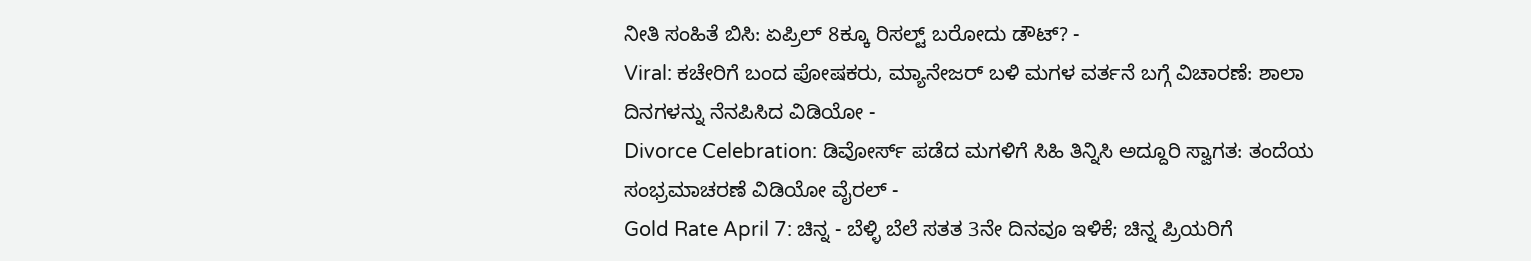ನೀತಿ ಸಂಹಿತೆ ಬಿಸಿ: ಏಪ್ರಿಲ್ 8ಕ್ಕೂ ರಿಸಲ್ಟ್ ಬರೋದು ಡೌಟ್? -
Viral: ಕಚೇರಿಗೆ ಬಂದ ಪೋಷಕರು, ಮ್ಯಾನೇಜರ್ ಬಳಿ ಮಗಳ ವರ್ತನೆ ಬಗ್ಗೆ ವಿಚಾರಣೆ: ಶಾಲಾ ದಿನಗಳನ್ನು ನೆನಪಿಸಿದ ವಿಡಿಯೋ -
Divorce Celebration: ಡಿವೋರ್ಸ್ ಪಡೆದ ಮಗಳಿಗೆ ಸಿಹಿ ತಿನ್ನಿಸಿ ಅದ್ದೂರಿ ಸ್ವಾಗತ: ತಂದೆಯ ಸಂಭ್ರಮಾಚರಣೆ ವಿಡಿಯೋ ವೈರಲ್ -
Gold Rate April 7: ಚಿನ್ನ - ಬೆಳ್ಳಿ ಬೆಲೆ ಸತತ 3ನೇ ದಿನವೂ ಇಳಿಕೆ; ಚಿನ್ನ ಪ್ರಿಯರಿಗೆ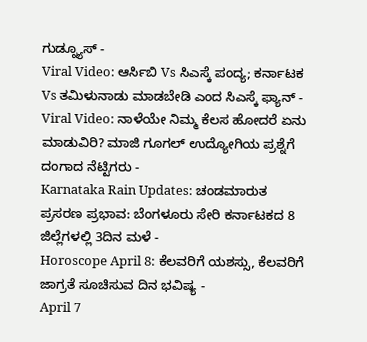ಗುಡ್ನ್ಯೂಸ್ -
Viral Video: ಆರ್ಸಿಬಿ Vs ಸಿಎಸ್ಕೆ ಪಂದ್ಯ; ಕರ್ನಾಟಕ Vs ತಮಿಳುನಾಡು ಮಾಡಬೇಡಿ ಎಂದ ಸಿಎಸ್ಕೆ ಫ್ಯಾನ್ -
Viral Video: ನಾಳೆಯೇ ನಿಮ್ಮ ಕೆಲಸ ಹೋದರೆ ಏನು ಮಾಡುವಿರಿ? ಮಾಜಿ ಗೂಗಲ್ ಉದ್ಯೋಗಿಯ ಪ್ರಶ್ನೆಗೆ ದಂಗಾದ ನೆಟ್ಟಿಗರು -
Karnataka Rain Updates: ಚಂಡಮಾರುತ ಪ್ರಸರಣ ಪ್ರಭಾವ: ಬೆಂಗಳೂರು ಸೇರಿ ಕರ್ನಾಟಕದ 8 ಜಿಲ್ಲೆಗಳಲ್ಲಿ 3ದಿನ ಮಳೆ -
Horoscope April 8: ಕೆಲವರಿಗೆ ಯಶಸ್ಸು, ಕೆಲವರಿಗೆ ಜಾಗ್ರತೆ ಸೂಚಿಸುವ ದಿನ ಭವಿಷ್ಯ -
April 7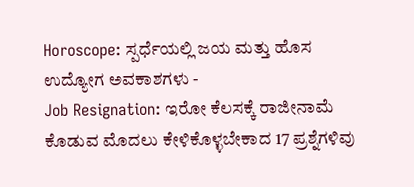Horoscope: ಸ್ಪರ್ಧೆಯಲ್ಲಿ ಜಯ ಮತ್ತು ಹೊಸ ಉದ್ಯೋಗ ಅವಕಾಶಗಳು -
Job Resignation: ಇರೋ ಕೆಲಸಕ್ಕೆ ರಾಜೀನಾಮೆ ಕೊಡುವ ಮೊದಲು ಕೇಳಿಕೊಳ್ಳಬೇಕಾದ 17 ಪ್ರಶ್ನೆಗಳಿವು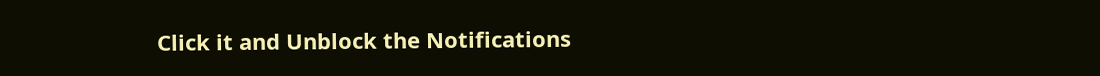Click it and Unblock the Notifications